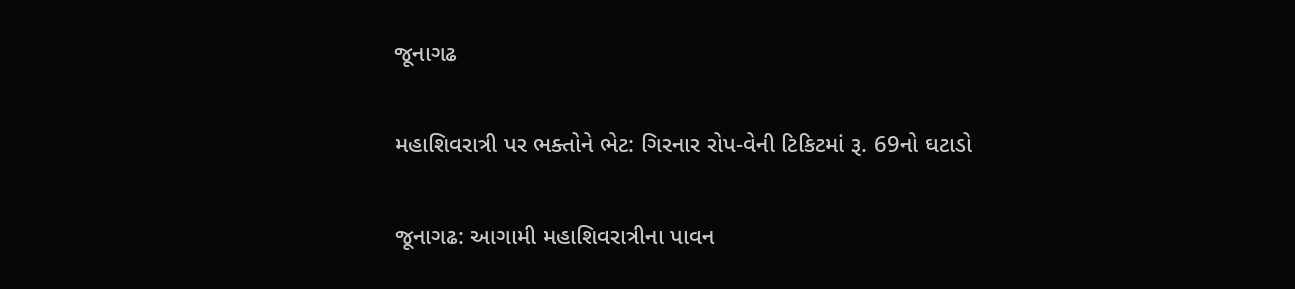જૂનાગઢ

મહાશિવરાત્રી પર ભક્તોને ભેટ: ગિરનાર રોપ-વેની ટિકિટમાં રૂ. 69નો ઘટાડો

જૂનાગઢ: આગામી મહાશિવરાત્રીના પાવન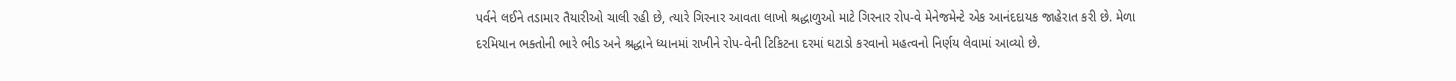પર્વને લઈને તડામાર તૈયારીઓ ચાલી રહી છે, ત્યારે ગિરનાર આવતા લાખો શ્રદ્ધાળુઓ માટે ગિરનાર રોપ-વે મેનેજમેન્ટે એક આનંદદાયક જાહેરાત કરી છે. મેળા દરમિયાન ભક્તોની ભારે ભીડ અને શ્રદ્ધાને ધ્યાનમાં રાખીને રોપ-વેની ટિકિટના દરમાં ઘટાડો કરવાનો મહત્વનો નિર્ણય લેવામાં આવ્યો છે.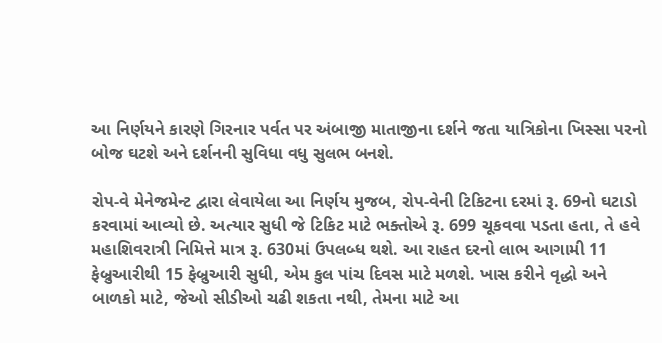આ નિર્ણયને કારણે ગિરનાર પર્વત પર અંબાજી માતાજીના દર્શને જતા યાત્રિકોના ખિસ્સા પરનો બોજ ઘટશે અને દર્શનની સુવિધા વધુ સુલભ બનશે.

રોપ-વે મેનેજમેન્ટ દ્વારા લેવાયેલા આ નિર્ણય મુજબ, રોપ-વેની ટિકિટના દરમાં રૂ. 69નો ઘટાડો કરવામાં આવ્યો છે. અત્યાર સુધી જે ટિકિટ માટે ભક્તોએ રૂ. 699 ચૂકવવા પડતા હતા, તે હવે મહાશિવરાત્રી નિમિત્તે માત્ર રૂ. 630માં ઉપલબ્ધ થશે. આ રાહત દરનો લાભ આગામી 11 ફેબ્રુઆરીથી 15 ફેબ્રુઆરી સુધી, એમ કુલ પાંચ દિવસ માટે મળશે. ખાસ કરીને વૃદ્ધો અને બાળકો માટે, જેઓ સીડીઓ ચઢી શકતા નથી, તેમના માટે આ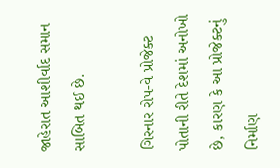જાહેરાત આશીર્વાદ સમાન સાબિત થઈ છે.

ગિરનાર રોપ-વે પ્રોજેક્ટ પોતાની રીતે દેશમાં અનોખો છે, કારણ કે આ પ્રોજેક્ટનું નિર્માણ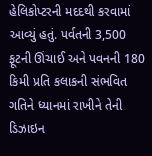હેલિકોપ્ટરની મદદથી કરવામાં આવ્યું હતું. પર્વતની 3,500 ફૂટની ઊંચાઈ અને પવનની 180 કિમી પ્રતિ કલાકની સંભવિત ગતિને ધ્યાનમાં રાખીને તેની ડિઝાઇન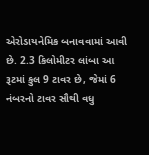એરોડાયનેમિક બનાવવામાં આવી છે. 2.3 કિલોમીટર લાંબા આ રૂટમાં કુલ 9 ટાવર છે, જેમાં 6 નંબરનો ટાવર સૌથી વધુ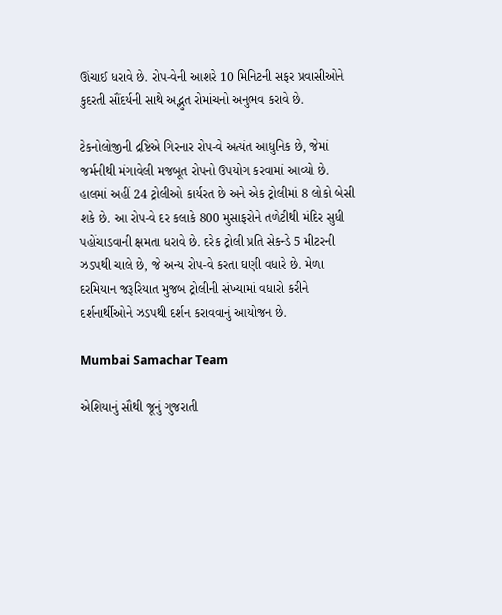ઊંચાઈ ધરાવે છે. રોપ-વેની આશરે 10 મિનિટની સફર પ્રવાસીઓને કુદરતી સૌંદર્યની સાથે અદ્ભુત રોમાંચનો અનુભવ કરાવે છે.

ટેકનોલોજીની દ્રષ્ટિએ ગિરનાર રોપ-વે અત્યંત આધુનિક છે, જેમાં જર્મનીથી મંગાવેલી મજબૂત રોપનો ઉપયોગ કરવામાં આવ્યો છે. હાલમાં અહીં 24 ટ્રોલીઓ કાર્યરત છે અને એક ટ્રોલીમાં 8 લોકો બેસી શકે છે. આ રોપ-વે દર કલાકે 800 મુસાફરોને તળેટીથી મંદિર સુધી પહોંચાડવાની ક્ષમતા ધરાવે છે. દરેક ટ્રોલી પ્રતિ સેકન્ડે 5 મીટરની ઝડપથી ચાલે છે, જે અન્ય રોપ-વે કરતા ઘણી વધારે છે. મેળા દરમિયાન જરૂરિયાત મુજબ ટ્રોલીની સંખ્યામાં વધારો કરીને દર્શનાર્થીઓને ઝડપથી દર્શન કરાવવાનું આયોજન છે.

Mumbai Samachar Team

એશિયાનું સૌથી જૂનું ગુજરાતી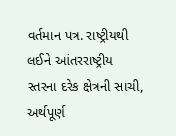વર્તમાન પત્ર. રાષ્ટ્રીયથી લઈને આંતરરાષ્ટ્રીય સ્તરના દરેક ક્ષેત્રની સાચી, અર્થપૂર્ણ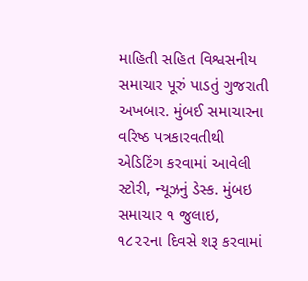માહિતી સહિત વિશ્વસનીય સમાચાર પૂરું પાડતું ગુજરાતી અખબાર. મુંબઈ સમાચારના વરિષ્ઠ પત્રકારવતીથી એડિટિંગ કરવામાં આવેલી સ્ટોરી, ન્યૂઝનું ડેસ્ક. મુંબઇ સમાચાર ૧ જુલાઇ, ૧૮૨૨ના દિવસે શરૂ કરવામાં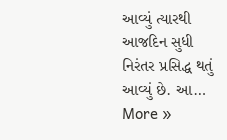આવ્યું ત્યારથી આજદિન સુધી નિરંતર પ્રસિદ્ધ થતું આવ્યું છે. આ… More »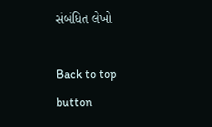સંબંધિત લેખો

Back to top button